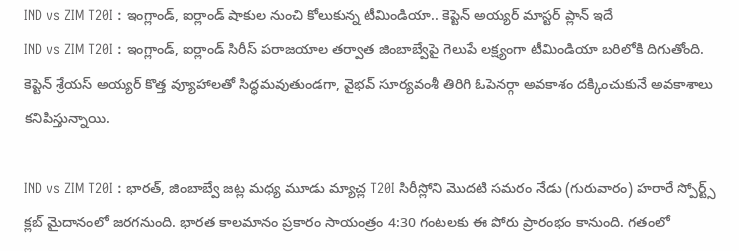IND vs ZIM T20I : ఇంగ్లాండ్, ఐర్లాండ్ షాకుల నుంచి కోలుకున్న టీమిండియా.. కెప్టెన్ అయ్యర్ మాస్టర్ ప్లాన్ ఇదే
IND vs ZIM T20I : ఇంగ్లాండ్, ఐర్లాండ్ సిరీస్ పరాజయాల తర్వాత జింబాబ్వేపై గెలుపే లక్ష్యంగా టీమిండియా బరిలోకి దిగుతోంది. కెప్టెన్ శ్రేయస్ అయ్యర్ కొత్త వ్యూహాలతో సిద్ధమవుతుండగా, వైభవ్ సూర్యవంశీ తిరిగి ఓపెనర్గా అవకాశం దక్కించుకునే అవకాశాలు కనిపిస్తున్నాయి.

IND vs ZIM T20I : భారత్, జింబాబ్వే జట్ల మధ్య మూడు మ్యాచ్ల T20I సిరీస్లోని మొదటి సమరం నేడు (గురువారం) హరారే స్పోర్ట్స్ క్లబ్ మైదానంలో జరగనుంది. భారత కాలమానం ప్రకారం సాయంత్రం 4:30 గంటలకు ఈ పోరు ప్రారంభం కానుంది. గతంలో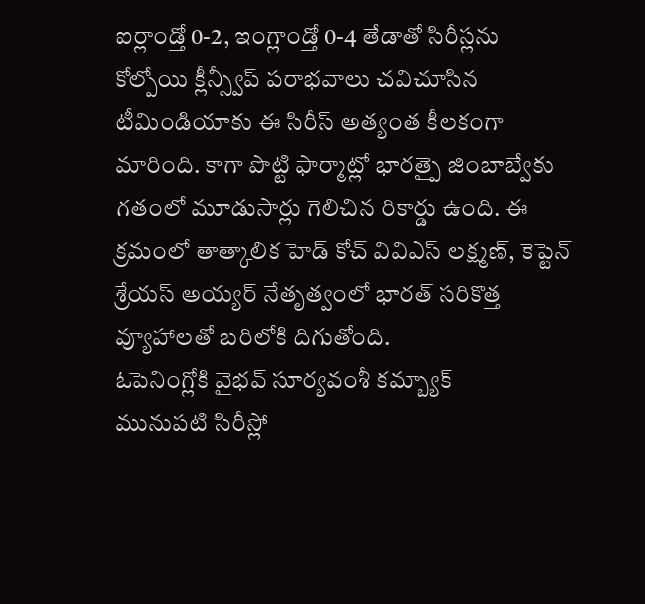ఐర్లాండ్తో 0-2, ఇంగ్లాండ్తో 0-4 తేడాతో సిరీస్లను కోల్పోయి క్లీన్స్వీప్ పరాభవాలు చవిచూసిన టీమిండియాకు ఈ సిరీస్ అత్యంత కీలకంగా మారింది. కాగా పొట్టి ఫార్మాట్లో భారత్పై జింబాబ్వేకు గతంలో మూడుసార్లు గెలిచిన రికార్డు ఉంది. ఈ క్రమంలో తాత్కాలిక హెడ్ కోచ్ వివిఎస్ లక్ష్మణ్, కెప్టెన్ శ్రేయస్ అయ్యర్ నేతృత్వంలో భారత్ సరికొత్త వ్యూహాలతో బరిలోకి దిగుతోంది.
ఓపెనింగ్లోకి వైభవ్ సూర్యవంశీ కమ్బ్యాక్
మునుపటి సిరీస్లో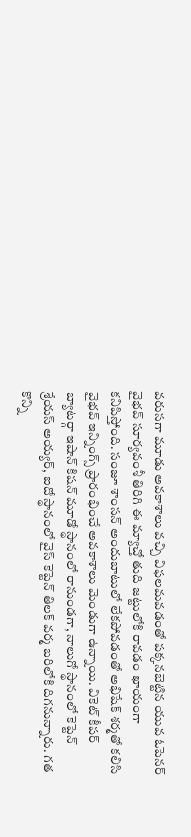వరుసగా మూడు అవకాశాలు వచ్చి విఫలమవడంతో పక్కనబెట్టిన యువ ఓపెనర్ వైభవ్ సూర్యవంశీ తిరిగి ఈ మ్యాచ్తో తుది జట్టులోకి రావడం ఖాయంగా కనిపిస్తోంది. సంజూ శాంసన్ అందుబాటులో లేకపోవడంతో అభిషేక్ శర్మతో కలిసి వైభవ్ ఇన్నింగ్స్ ప్రారంభించే అవకాశాలు మెండుగా ఉన్నాయి. వికెట్ కీపర్ బ్యాటర్గా ఇషాన్ కిషన్ మూడో స్థానంలో రానుండగా, నాలుగో స్థానంలో కెప్టెన్ శ్రేయస్ అయ్యర్, ఐదో స్థానంలో వైస్ కెప్టెన్ తిలక్ వర్మ బరిలోకి దిగనున్నారు. గత కొన్ని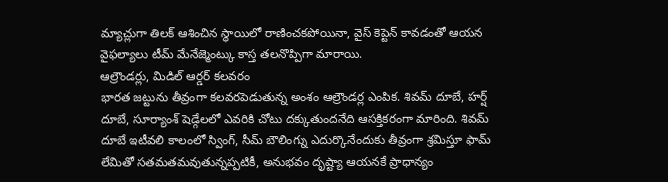మ్యాచ్లుగా తిలక్ ఆశించిన స్థాయిలో రాణించకపోయినా, వైస్ కెప్టెన్ కావడంతో ఆయన వైఫల్యాలు టీమ్ మేనేజ్మెంట్కు కాస్త తలనొప్పిగా మారాయి.
ఆల్రౌండర్లు, మిడిల్ ఆర్డర్ కలవరం
భారత జట్టును తీవ్రంగా కలవరపెడుతున్న అంశం ఆల్రౌండర్ల ఎంపిక. శివమ్ దూబే, హర్ష్ దూబే, సూర్యాంశ్ షెడ్గేలలో ఎవరికి చోటు దక్కుతుందనేది ఆసక్తికరంగా మారింది. శివమ్ దూబే ఇటీవలి కాలంలో స్వింగ్, సీమ్ బౌలింగ్ను ఎదుర్కొనేందుకు తీవ్రంగా శ్రమిస్తూ ఫామ్ లేమితో సతమతమవుతున్నప్పటికీ, అనుభవం దృష్ట్యా ఆయనకే ప్రాధాన్యం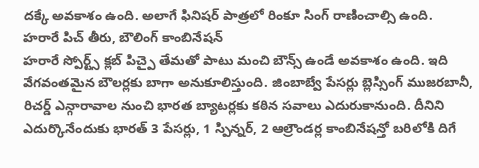దక్కే అవకాశం ఉంది. అలాగే ఫినిషర్ పాత్రలో రింకూ సింగ్ రాణించాల్సి ఉంది.
హరారే పిచ్ తీరు, బౌలింగ్ కాంబినేషన్
హరారే స్పోర్ట్స్ క్లబ్ పిచ్పై తేమతో పాటు మంచి బౌన్స్ ఉండే అవకాశం ఉంది. ఇది వేగవంతమైన బౌలర్లకు బాగా అనుకూలిస్తుంది. జింబాబ్వే పేసర్లు బ్లెస్సింగ్ ముజరబానీ, రిచర్డ్ ఎన్గారావాల నుంచి భారత బ్యాటర్లకు కఠిన సవాలు ఎదురుకానుంది. దీనిని ఎదుర్కొనేందుకు భారత్ 3 పేసర్లు, 1 స్పిన్నర్, 2 ఆల్రౌండర్ల కాంబినేషన్తో బరిలోకి దిగే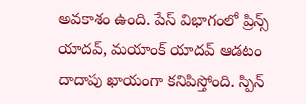అవకాశం ఉంది. పేస్ విభాగంలో ప్రిన్స్ యాదవ్, మయాంక్ యాదవ్ ఆడటం దాదాపు ఖాయంగా కనిపిస్తోంది. స్పిన్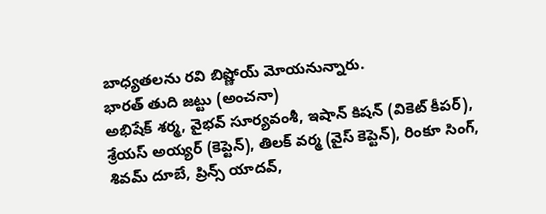బాధ్యతలను రవి బిష్ణోయ్ మోయనున్నారు.
భారత్ తుది జట్టు (అంచనా)
అభిషేక్ శర్మ, వైభవ్ సూర్యవంశీ, ఇషాన్ కిషన్ (వికెట్ కీపర్), శ్రేయస్ అయ్యర్ (కెప్టెన్), తిలక్ వర్మ (వైస్ కెప్టెన్), రింకూ సింగ్, శివమ్ దూబే, ప్రిన్స్ యాదవ్,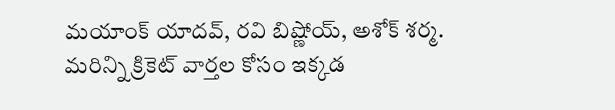మయాంక్ యాదవ్, రవి బిష్ణోయ్, అశోక్ శర్మ.
మరిన్ని క్రికెట్ వార్తల కోసం ఇక్కడ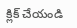క్లిక్ చేయండి